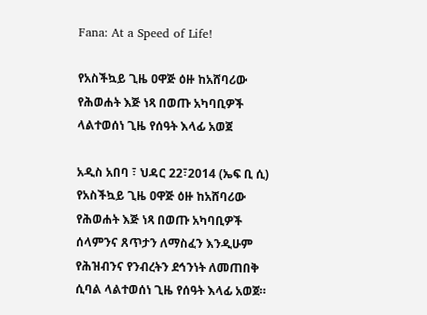Fana: At a Speed of Life!

የአስችኳይ ጊዜ ዐዋጅ ዕዙ ከአሸባሪው የሕወሐት እጅ ነጻ በወጡ አካባቢዎች ላልተወሰነ ጊዜ የሰዓት እላፊ አወጀ

አዲስ አበባ ፣ ህዳር 22፣2014 (ኤፍ ቢ ሲ) የአስችኳይ ጊዜ ዐዋጅ ዕዙ ከአሸባሪው የሕወሐት እጅ ነጻ በወጡ አካባቢዎች ሰላምንና ጸጥታን ለማስፈን እንዲሁም የሕዝብንና የንብረትን ደኅንነት ለመጠበቅ ሲባል ላልተወሰነ ጊዜ የሰዓት እላፊ አወጀ።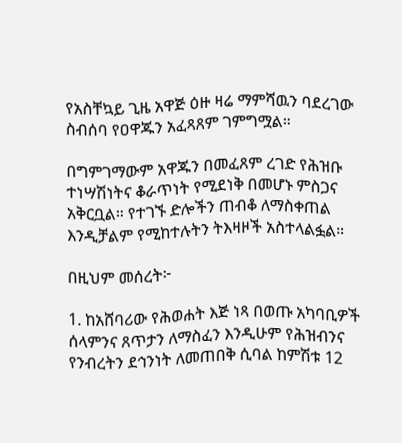የአስቸኳይ ጊዜ አዋጅ ዕዙ ዛሬ ማምሻዉን ባደረገው ስብሰባ የዐዋጁን አፈጻጸም ገምግሟል።

በግምገማውም አዋጁን በመፈጸም ረገድ የሕዝቡ ተነሣሽነትና ቆራጥነት የሚደነቅ በመሆኑ ምስጋና አቅርቧል። የተገኙ ድሎችን ጠብቆ ለማስቀጠል እንዲቻልም የሚከተሉትን ትእዛዞች አስተላልፏል።

በዚህም መሰረት፦

1. ከአሸባሪው የሕወሐት እጅ ነጻ በወጡ አካባቢዎች ሰላምንና ጸጥታን ለማስፈን እንዲሁም የሕዝብንና የንብረትን ደኅንነት ለመጠበቅ ሲባል ከምሽቱ 12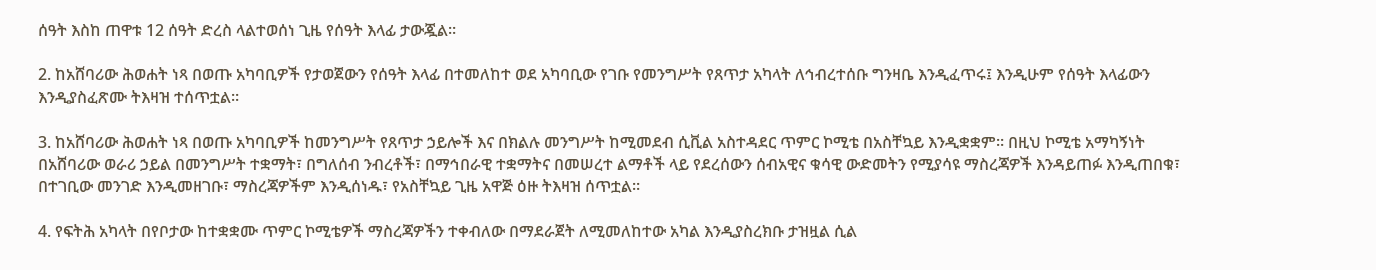ሰዓት እስከ ጠዋቱ 12 ሰዓት ድረስ ላልተወሰነ ጊዜ የሰዓት እላፊ ታውጇል።

2. ከአሸባሪው ሕወሐት ነጻ በወጡ አካባቢዎች የታወጀውን የሰዓት እላፊ በተመለከተ ወደ አካባቢው የገቡ የመንግሥት የጸጥታ አካላት ለኅብረተሰቡ ግንዛቤ እንዲፈጥሩ፤ እንዲሁም የሰዓት እላፊውን እንዲያስፈጽሙ ትእዛዝ ተሰጥቷል።

3. ከአሸባሪው ሕወሐት ነጻ በወጡ አካባቢዎች ከመንግሥት የጸጥታ ኃይሎች እና በክልሉ መንግሥት ከሚመደብ ሲቪል አስተዳደር ጥምር ኮሚቴ በአስቸኳይ እንዲቋቋም። በዚህ ኮሚቴ አማካኝነት በአሸባሪው ወራሪ ኃይል በመንግሥት ተቋማት፣ በግለሰብ ንብረቶች፣ በማኅበራዊ ተቋማትና በመሠረተ ልማቶች ላይ የደረሰውን ሰብአዊና ቁሳዊ ውድመትን የሚያሳዩ ማስረጃዎች እንዳይጠፉ እንዲጠበቁ፣ በተገቢው መንገድ እንዲመዘገቡ፣ ማስረጃዎችም እንዲሰነዱ፣ የአስቸኳይ ጊዜ አዋጅ ዕዙ ትእዛዝ ሰጥቷል።

4. የፍትሕ አካላት በየቦታው ከተቋቋሙ ጥምር ኮሚቴዎች ማስረጃዎችን ተቀብለው በማደራጀት ለሚመለከተው አካል እንዲያስረክቡ ታዝዟል ሲል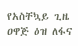የአስቸኳይ ጊዜ ዐዋጅ ዕዝ ለፋና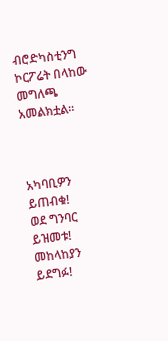ብሮድካስቲንግ ኮርፖሬት በላከው መግለጫ አመልክቷል።



አካባቢዎን ይጠብቁ!
ወደ ግንባር ይዝመቱ!
መከላከያን ይደግፉ!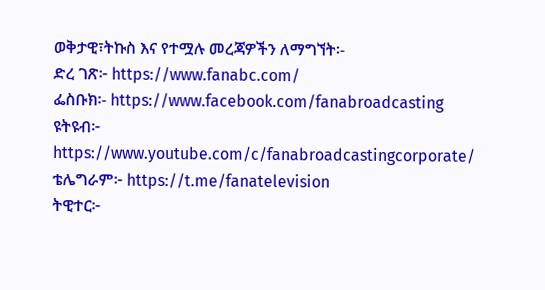ወቅታዊ፣ትኩስ እና የተሟሉ መረጃዎችን ለማግኘት፡-
ድረ ገጽ፦ https://www.fanabc.com/
ፌስቡክ፡- https://www.facebook.com/fanabroadcasting
ዩትዩብ፦ https://www.youtube.com/c/fanabroadcastingcorporate/
ቴሌግራም፦ https://t.me/fanatelevision
ትዊተር፦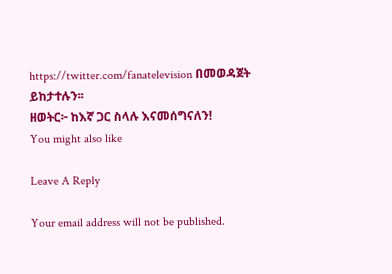https://twitter.com/fanatelevision በመወዳጀት ይከታተሉን፡፡
ዘወትር፦ ከእኛ ጋር ስላሉ እናመሰግናለን!
You might also like

Leave A Reply

Your email address will not be published.